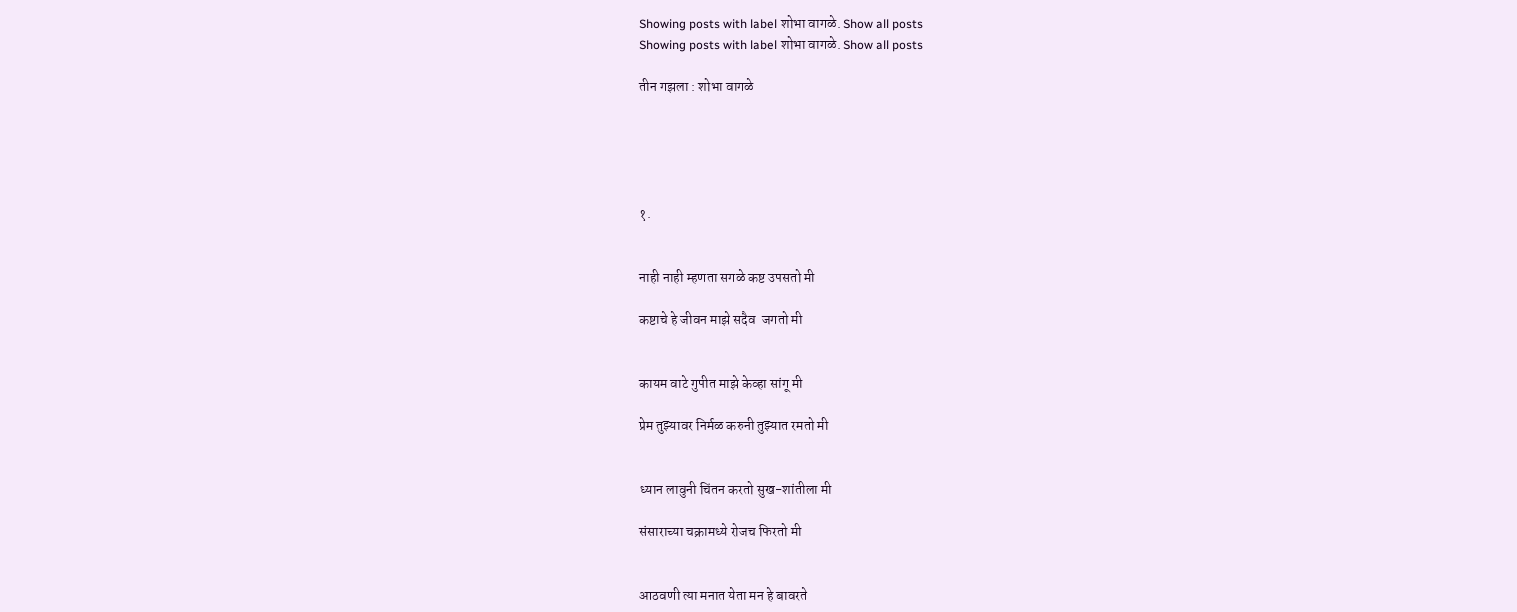Showing posts with label शोभा वागळे. Show all posts
Showing posts with label शोभा वागळे. Show all posts

तीन गझला : शोभा वागळे





१.


नाही नाही म्हणता सगळे कष्ट उपसतो मी

कष्टाचे हे जीवन माझे सदैव  जगतो मी


कायम वाटे गुपीत माझे केव्हा सांगू मी

प्रेम तुझ्यावर निर्मळ करुनी तुझ्यात रमतो मी


ध्यान लावुनी चिंतन करतो सुख-शांतीला मी

संसाराच्या चक्रामध्ये रोजच फिरतो मी


आठवणी त्या मनात येता मन हे बावरते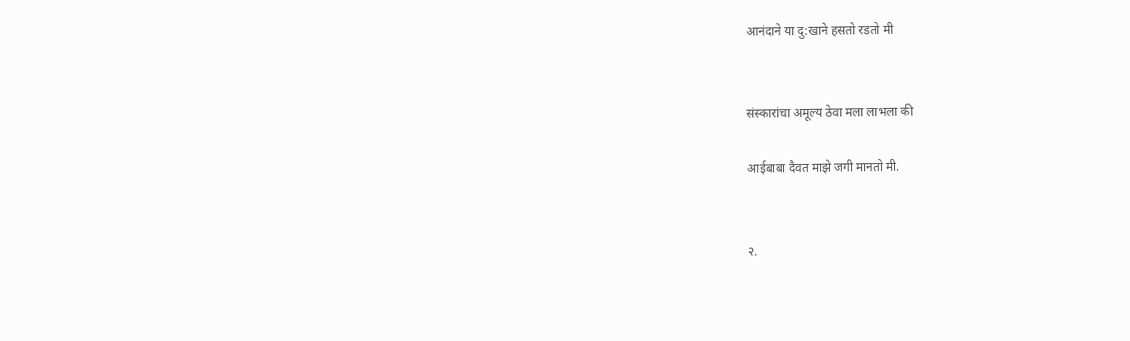आनंदाने या दु:खाने हसतो रडतो मी


संस्कारांचा अमूल्य ठेवा मला लाभला की

आईबाबा दैवत माझे जगी मानतो मी.


२.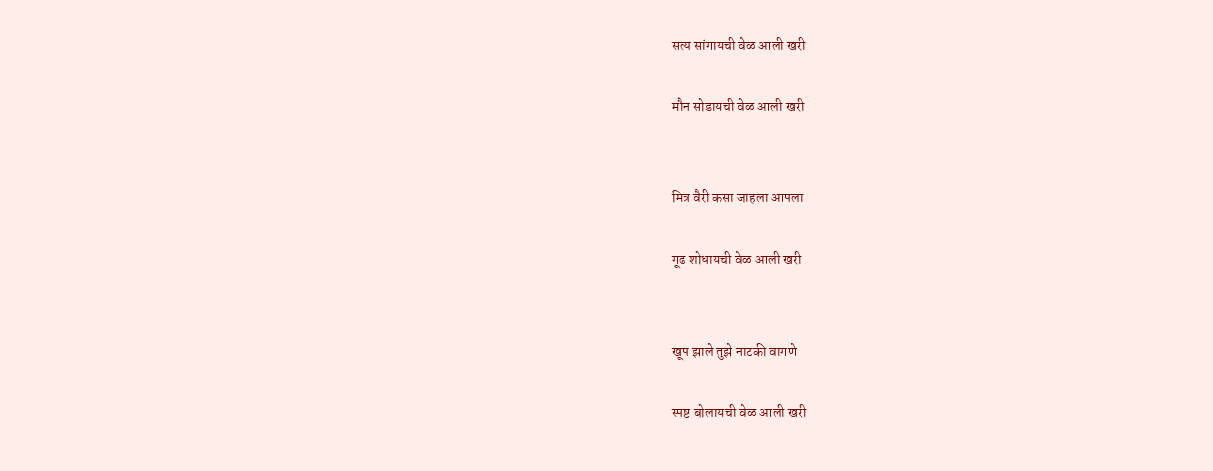सत्य सांगायची वेळ आली खरी

मौन सोडायची वेळ आली खरी


मित्र वैरी कसा जाहला आपला

गूढ शोधायची वेळ आली खरी


खूप झाले तुझे नाटकी वागणे

स्पष्ट बोलायची वेळ आली खरी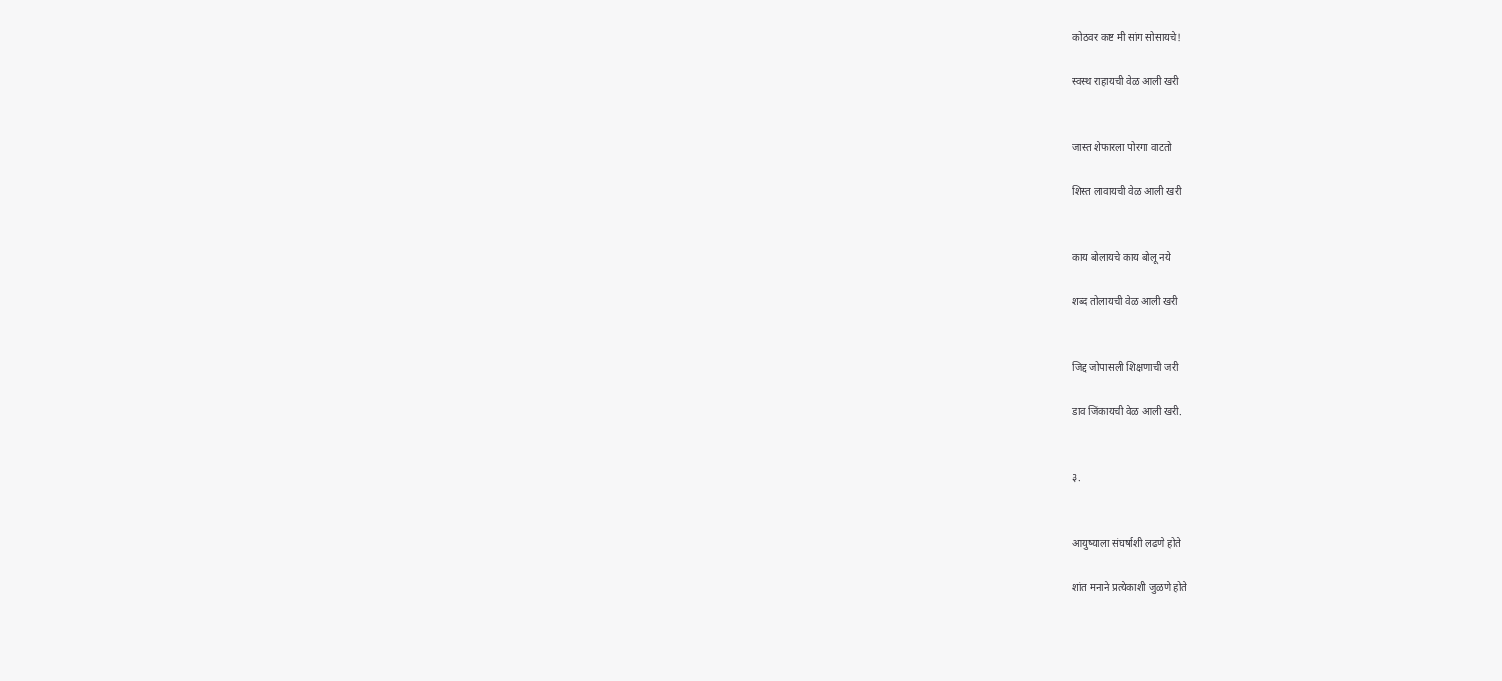कोठवर कष्ट मी सांग सोसायचे!

स्वस्थ राहायची वेळ आली खरी


जास्त शेफारला पोरगा वाटतो

शिस्त लावायची वेळ आली खरी


काय बोलायचे काय बोलू नये

शब्द तोलायची वेळ आली खरी


जिद्द जोपासली शिक्षणाची जरी

डाव जिंकायची वेळ आली खरी.


३.


आयुष्याला संघर्षाशी लढणे होते

शांत मनाने प्रत्येकाशी जुळणे होते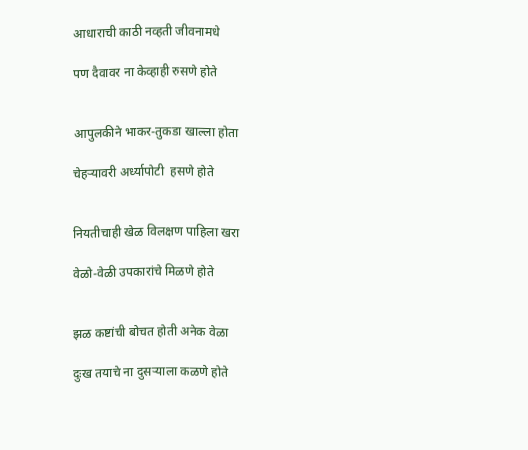आधाराची काठी नव्हती जीवनामधे

पण दैवावर ना केव्हाही रुसणे होते


आपुलकीने भाकर-तुकडा खाल्ला होता

चेहऱ्यावरी अर्ध्यापोटी  हसणे होते


नियतीचाही खेळ विलक्षण पाहिला खरा

वेळो-वेळी उपकारांचे मिळणे होते


झळ कष्टांची बोचत होती अनेक वेळा

दुःख तयाचे ना दुसऱ्याला कळणे होते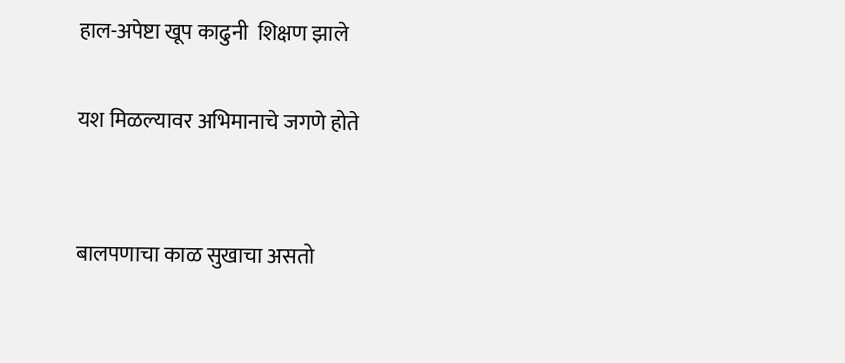हाल-अपेष्टा खूप काढुनी  शिक्षण झाले

यश मिळल्यावर अभिमानाचे जगणे होते


बालपणाचा काळ सुखाचा असतो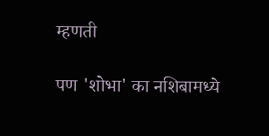म्हणती

पण 'शोभा' का नशिबामध्ये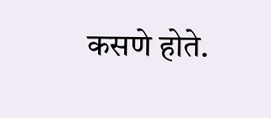कसणे होते.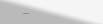...